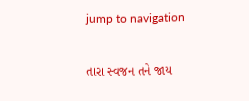jump to navigation

તારા સ્વજન તને જાય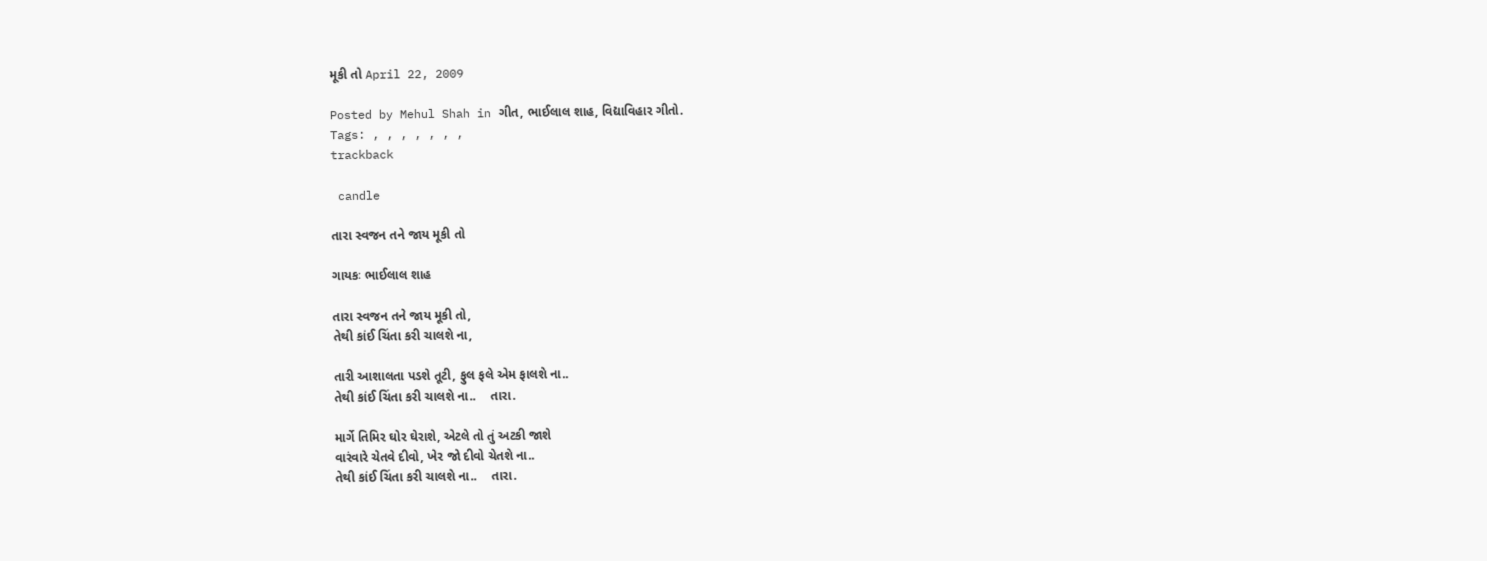મૂકી તો April 22, 2009

Posted by Mehul Shah in ગીત, ભાઈલાલ શાહ, વિદ્યાવિહાર ગીતો.
Tags: , , , , , , ,
trackback

 candle

તારા સ્વજન તને જાય મૂકી તો

ગાયકઃ ભાઈલાલ શાહ

તારા સ્વજન તને જાય મૂકી તો,
તેથી કાંઈ ચિંતા કરી ચાલશે ના,

તારી આશાલતા પડશે તૂટી, ફુલ ફલે એમ ફાલશે ના..
તેથી કાંઈ ચિંતા કરી ચાલશે ના..    તારા.

માર્ગે તિમિર ઘોર ઘેરાશે, એટલે તો તું અટકી જાશે
વારંવારે ચેતવે દીવો, ખેર જો દીવો ચેતશે ના..
તેથી કાંઈ ચિંતા કરી ચાલશે ના..    તારા.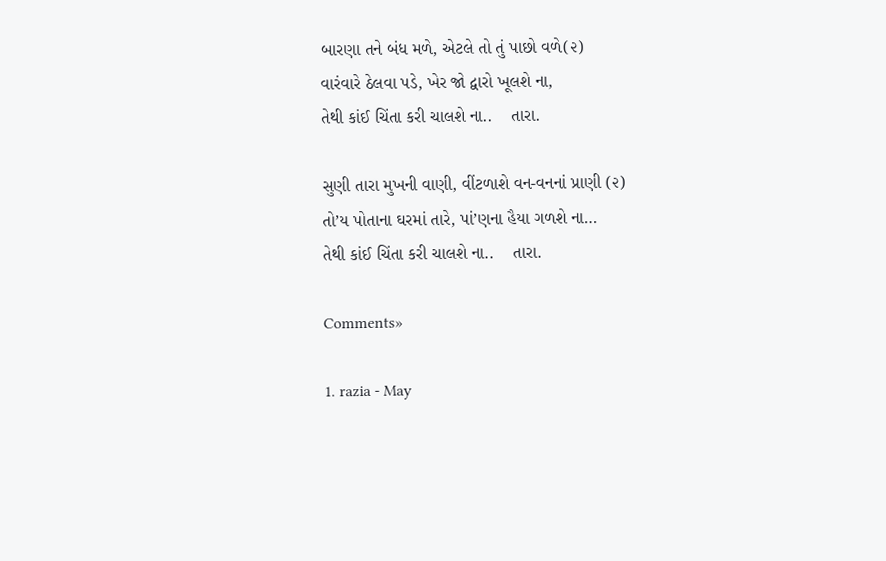બારણા તને બંધ મળે, એટલે તો તું પાછો વળે(૨)
વારંવારે ઠેલવા પડે, ખેર જો દ્વારો ખૂલશે ના,
તેથી કાંઈ ચિંતા કરી ચાલશે ના..    તારા.

સુણી તારા મુખની વાણી, વીંટળાશે વન-વનનાં પ્રાણી (૨)
તો’ય પોતાના ઘરમાં તારે, પાં’ણના હૈયા ગળશે ના…
તેથી કાંઈ ચિંતા કરી ચાલશે ના..    તારા.

Comments»

1. razia - May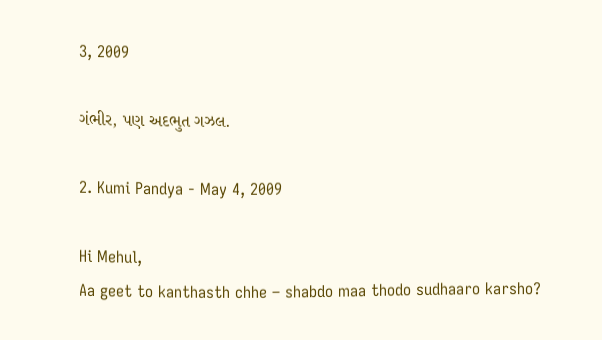3, 2009

ગંભીર, પણ અદભુત ગઝલ.

2. Kumi Pandya - May 4, 2009

Hi Mehul,
Aa geet to kanthasth chhe – shabdo maa thodo sudhaaro karsho?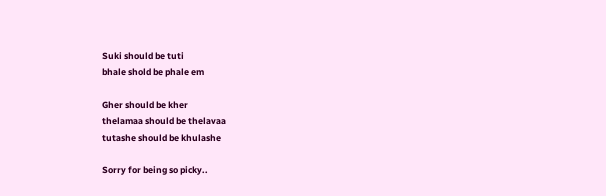Suki should be tuti
bhale shold be phale em

Gher should be kher
thelamaa should be thelavaa
tutashe should be khulashe

Sorry for being so picky..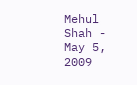Mehul Shah - May 5, 2009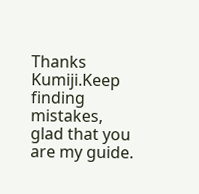Thanks Kumiji.Keep finding mistakes, glad that you are my guide.